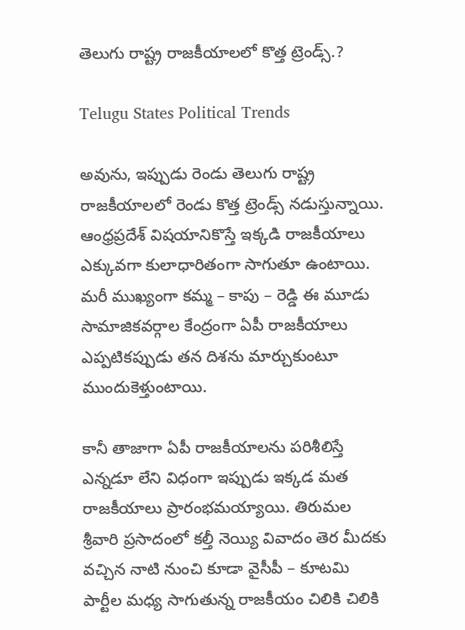తెలుగు రాష్ట్ర రాజకీయాలలో కొత్త ట్రెండ్స్.?

Telugu States Political Trends

అవును, ఇప్పుడు రెండు తెలుగు రాష్ట్ర రాజకీయాలలో రెండు కొత్త ట్రెండ్స్ నడుస్తున్నాయి. ఆంధ్రప్రదేశ్ విషయానికొస్తే ఇక్కడి రాజకీయాలు ఎక్కువగా కులాధారితంగా సాగుతూ ఉంటాయి. మరీ ముఖ్యంగా కమ్మ – కాపు – రెడ్డి ఈ మూడు సామాజికవర్గాల కేంద్రంగా ఏపీ రాజకీయాలు ఎప్పటికప్పుడు తన దిశను మార్చుకుంటూ ముందుకెళ్తుంటాయి.

కానీ తాజాగా ఏపీ రాజకీయాలను పరిశీలిస్తే ఎన్నడూ లేని విధంగా ఇప్పుడు ఇక్కడ మత రాజకీయాలు ప్రారంభమయ్యాయి. తిరుమల శ్రీవారి ప్రసాదంలో కల్తీ నెయ్యి వివాదం తెర మీదకు వచ్చిన నాటి నుంచి కూడా వైసీపీ – కూటమి పార్టీల మధ్య సాగుతున్న రాజకీయం చిలికి చిలికి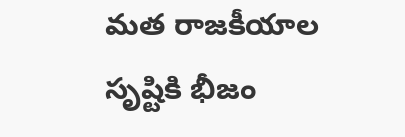మత రాజకీయాల సృష్టికి భీజం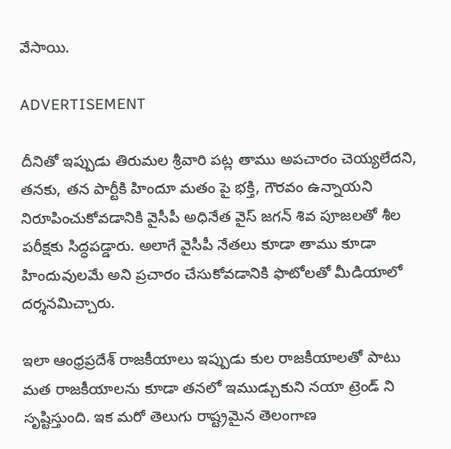వేసాయి.

ADVERTISEMENT

దీనితో ఇప్పుడు తిరుమల శ్రీవారి పట్ల తాము అపచారం చెయ్యలేదని, తనకు, తన పార్టీకి హిందూ మతం పై భక్తి, గౌరవం ఉన్నాయని నిరూపించుకోవడానికి వైసీపీ అధినేత వైస్ జగన్ శివ పూజలతో శీల పరీక్షకు సిద్ధపడ్డారు. అలాగే వైసీపీ నేతలు కూడా తాము కూడా హిందువులమే అని ప్రచారం చేసుకోవడానికి ఫొటోలతో మీడియాలో దర్శనమిచ్చారు.

ఇలా ఆంధ్రప్రదేశ్ రాజకీయాలు ఇప్పుడు కుల రాజకీయాలతో పాటు మత రాజకీయాలను కూడా తనలో ఇముడ్చుకుని నయా ట్రెండ్ ని సృష్టిస్తుంది. ఇక మరో తెలుగు రాష్ట్రమైన తెలంగాణ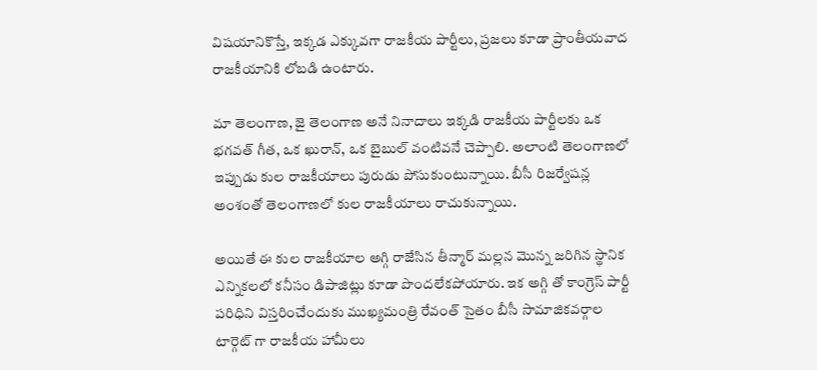విషయానికొస్తే, ఇక్కడ ఎక్కువగా రాజకీయ పార్టీలు, ప్రజలు కూడా ప్రాంతీయవాద రాజకీయానికి లోబడి ఉంటారు.

మా తెలంగాణ, జై తెలంగాణ అనే నినాదాలు ఇక్కడి రాజకీయ పార్టీలకు ఒక భగవత్ గీత, ఒక ఖురాన్, ఒక బైబుల్ వంటివనే చెప్పాలి. అలాంటి తెలంగాణలో ఇప్పుడు కుల రాజకీయాలు పురుడు పోసుకుంటున్నాయి. బీసీ రిజర్వేషన్ల అంశంతో తెలంగాణలో కుల రాజకీయాలు రాచుకున్నాయి.

అయితే ఈ కుల రాజకీయాల అగ్గి రాజేసిన తీన్మార్ మల్లన మొన్న జరిగిన స్థానిక ఎన్నికలలో కనీసం డిపాజిట్లు కూడా పొందలేకపోయారు. ఇక అగ్గి తో కాంగ్రెస్ పార్టీ పరిధిని విస్తరించేందుకు ముఖ్యమంత్రి రేవంత్ సైతం బీసీ సామాజికవర్గాల టార్గెట్ గా రాజకీయ హామీలు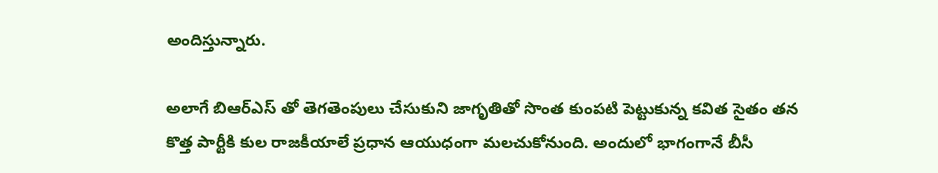అందిస్తున్నారు.

అలాగే బిఆర్ఎస్ తో తెగతెంపులు చేసుకుని జాగృతితో సొంత కుంపటి పెట్టుకున్న కవిత సైతం తన కొత్త పార్టీకి కుల రాజకీయాలే ప్రధాన ఆయుధంగా మలచుకోనుంది. అందులో భాగంగానే బీసీ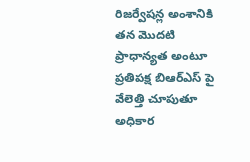రిజర్వేషన్ల అంశానికి తన మొదటి ప్రాధాన్యత అంటూ ప్రతిపక్ష బిఆర్ఎస్ పై వేలెత్తి చూపుతూ అధికార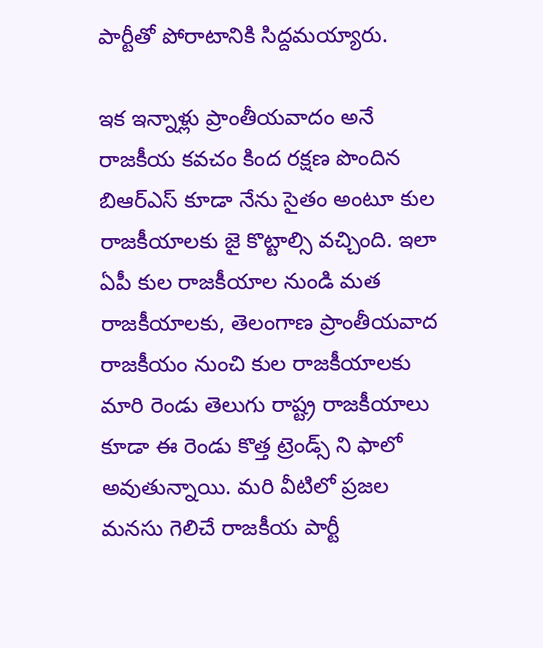పార్టీతో పోరాటానికి సిద్దమయ్యారు.

ఇక ఇన్నాళ్లు ప్రాంతీయవాదం అనే రాజకీయ కవచం కింద రక్షణ పొందిన బిఆర్ఎస్ కూడా నేను సైతం అంటూ కుల రాజకీయాలకు జై కొట్టాల్సి వచ్చింది. ఇలా ఏపీ కుల రాజకీయాల నుండి మత రాజకీయాలకు, తెలంగాణ ప్రాంతీయవాద రాజకీయం నుంచి కుల రాజకీయాలకు మారి రెండు తెలుగు రాష్ట్ర రాజకీయాలు కూడా ఈ రెండు కొత్త ట్రెండ్స్ ని ఫాలో అవుతున్నాయి. మరి వీటిలో ప్రజల మనసు గెలిచే రాజకీయ పార్టీ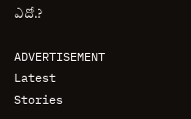ఎదో.?

ADVERTISEMENT
Latest Stories